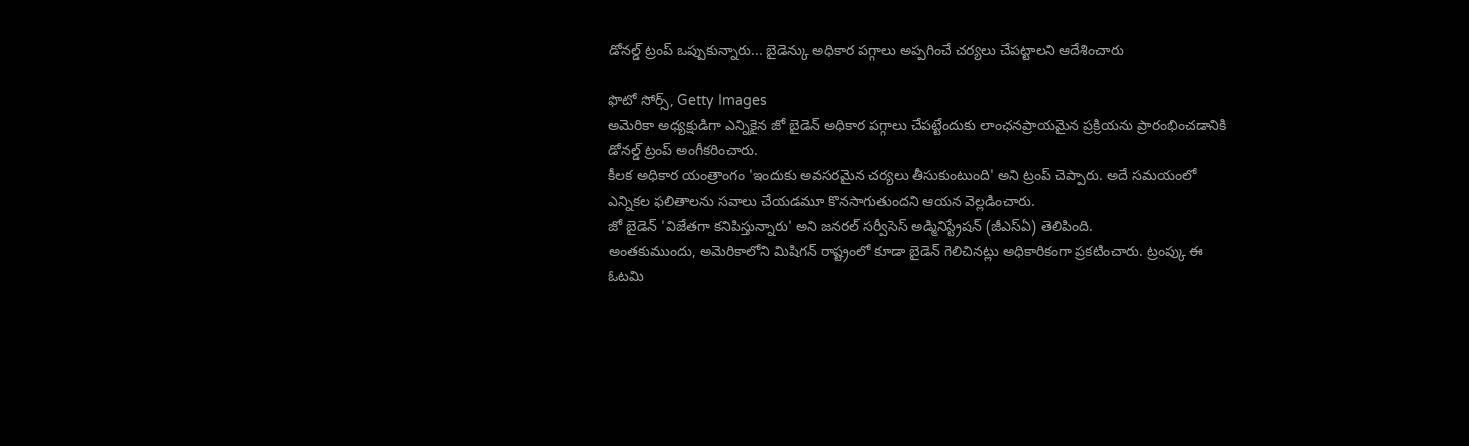డోనల్డ్ ట్రంప్ ఒప్పుకున్నారు... బైడెన్కు అధికార పగ్గాలు అప్పగించే చర్యలు చేపట్టాలని ఆదేశించారు

ఫొటో సోర్స్, Getty Images
అమెరికా అధ్యక్షుడిగా ఎన్నికైన జో బైడెన్ అధికార పగ్గాలు చేపట్టేందుకు లాంఛనప్రాయమైన ప్రక్రియను ప్రారంభించడానికి డోనల్డ్ ట్రంప్ అంగీకరించారు.
కీలక అధికార యంత్రాంగం 'ఇందుకు అవసరమైన చర్యలు తీసుకుంటుంది' అని ట్రంప్ చెప్పారు. అదే సమయంలో ఎన్నికల ఫలితాలను సవాలు చేయడమూ కొనసాగుతుందని ఆయన వెల్లడించారు.
జో బైడెన్ 'విజేతగా కనిపిస్తున్నారు' అని జనరల్ సర్వీసెస్ అడ్మినిస్ట్రేషన్ (జీఎస్ఏ) తెలిపింది.
అంతకుముందు, అమెరికాలోని మిషిగన్ రాష్ట్రంలో కూడా బైడెన్ గెలిచినట్లు అధికారికంగా ప్రకటించారు. ట్రంప్కు ఈ ఓటమి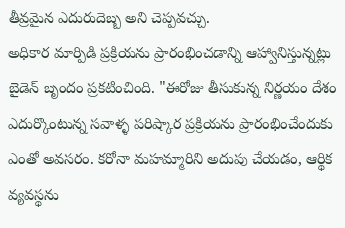తీవ్రమైన ఎదురుదెబ్బ అని చెప్పవచ్చు.
అధికార మార్పిడి ప్రక్రియను ప్రారంభించడాన్ని ఆహ్వానిస్తున్నట్లు బైడెన్ బృందం ప్రకటించింది. "ఈరోజు తీసుకున్న నిర్ణయం దేశం ఎదుర్కొంటున్న సవాళ్ళ పరిష్కార ప్రక్రియను ప్రారంభించేందుకు ఎంతో అవసరం. కరోనా మహమ్మారిని అదుపు చేయడం, ఆర్థిక వ్యవస్థను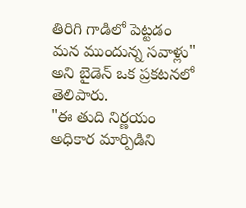తిరిగి గాడిలో పెట్టడం మన ముందున్న సవాళ్లు" అని బైడెన్ ఒక ప్రకటనలో తెలిపారు.
"ఈ తుది నిర్ణయం అధికార మార్పిడిని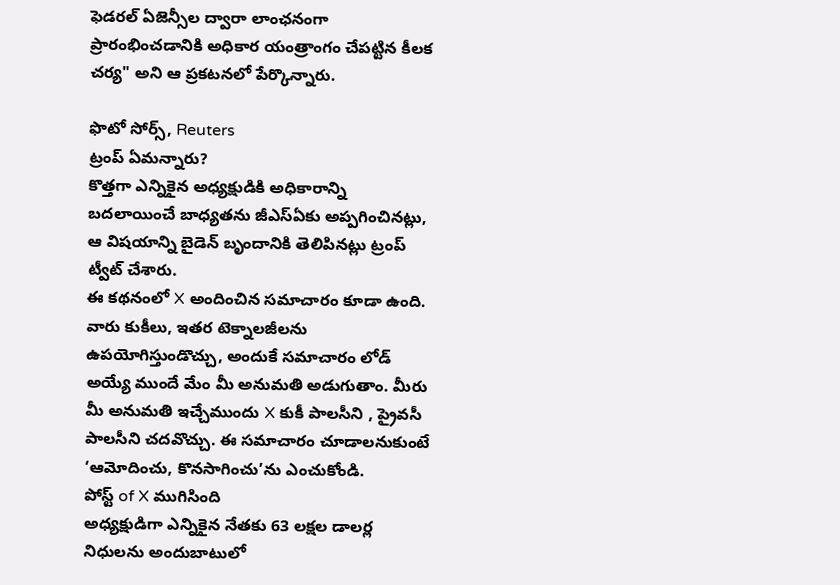ఫెడరల్ ఏజెన్సీల ద్వారా లాంఛనంగా ప్రారంభించడానికి అధికార యంత్రాంగం చేపట్టిన కీలక చర్య" అని ఆ ప్రకటనలో పేర్కొన్నారు.

ఫొటో సోర్స్, Reuters
ట్రంప్ ఏమన్నారు?
కొత్తగా ఎన్నికైన అధ్యక్షుడికి అధికారాన్ని బదలాయించే బాధ్యతను జీఎస్ఏకు అప్పగించినట్లు, ఆ విషయాన్ని బైడెన్ బృందానికి తెలిపినట్లు ట్రంప్ ట్వీట్ చేశారు.
ఈ కథనంలో X అందించిన సమాచారం కూడా ఉంది. వారు కుకీలు, ఇతర టెక్నాలజీలను ఉపయోగిస్తుండొచ్చు, అందుకే సమాచారం లోడ్ అయ్యే ముందే మేం మీ అనుమతి అడుగుతాం. మీరు మీ అనుమతి ఇచ్చేముందు X కుకీ పాలసీని , ప్రైవసీ పాలసీని చదవొచ్చు. ఈ సమాచారం చూడాలనుకుంటే ‘ఆమోదించు, కొనసాగించు’ను ఎంచుకోండి.
పోస్ట్ of X ముగిసింది
అధ్యక్షుడిగా ఎన్నికైన నేతకు 63 లక్షల డాలర్ల నిధులను అందుబాటులో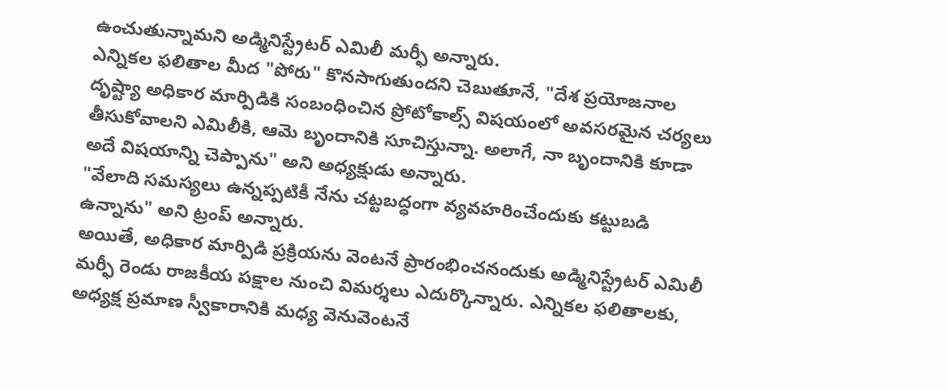ఉంచుతున్నామని అడ్మినిస్ట్రేటర్ ఎమిలీ మర్ఫీ అన్నారు.
ఎన్నికల ఫలితాల మీద "పోరు" కొనసాగుతుందని చెబుతూనే, "దేశ ప్రయోజనాల దృష్ట్యా అధికార మార్పిడికి సంబంధించిన ప్రోటోకాల్స్ విషయంలో అవసరమైన చర్యలు తీసుకోవాలని ఎమిలీకి, ఆమె బృందానికి సూచిస్తున్నా. అలాగే, నా బృందానికి కూడా అదే విషయాన్ని చెప్పాను" అని అధ్యక్షుడు అన్నారు.
"వేలాది సమస్యలు ఉన్నప్పటికీ నేను చట్టబద్ధంగా వ్యవహరించేందుకు కట్టుబడి ఉన్నాను" అని ట్రంప్ అన్నారు.
అయితే, అధికార మార్పిడి ప్రక్రియను వెంటనే ప్రారంభించనందుకు అడ్మినిస్ట్రేటర్ ఎమిలీ మర్ఫీ రెండు రాజకీయ పక్షాల నుంచి విమర్శలు ఎదుర్కొన్నారు. ఎన్నికల ఫలితాలకు, అధ్యక్ష ప్రమాణ స్వీకారానికి మధ్య వెనువెంటనే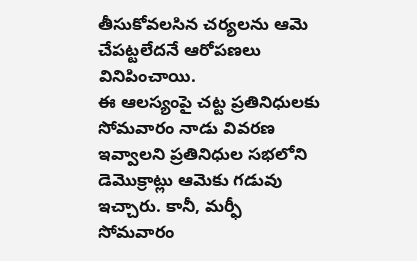తీసుకోవలసిన చర్యలను ఆమె చేపట్టలేదనే ఆరోపణలు వినిపించాయి.
ఈ ఆలస్యంపై చట్ట ప్రతినిధులకు సోమవారం నాడు వివరణ ఇవ్వాలని ప్రతినిధుల సభలోని డెమొక్రాట్లు ఆమెకు గడువు ఇచ్చారు. కానీ, మర్ఫీ సోమవారం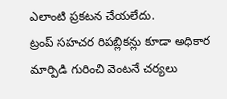ఎలాంటి ప్రకటన చేయలేదు.
ట్రంప్ సహచర రిపబ్లికన్లు కూడా అధికార మార్పిడి గురించి వెంటనే చర్యలు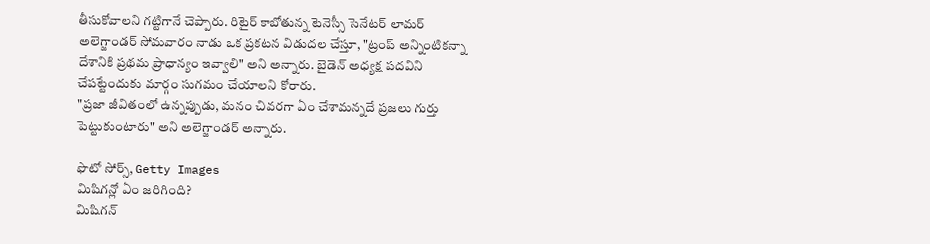తీసుకోవాలని గట్టిగానే చెప్పారు. రిటైర్ కాబోతున్న టెనెస్సీ సెనేటర్ లామర్ అలెగ్జాండర్ సోమవారం నాడు ఒక ప్రకటన విడుదల చేస్తూ, "ట్రంప్ అన్నింటికన్నా దేశానికి ప్రథమ ప్రాధాన్యం ఇవ్వాలి" అని అన్నారు. బైడెన్ అధ్యక్ష పదవిని చేపట్టేందుకు మార్గం సుగమం చేయాలని కోరారు.
"ప్రజా జీవితంలో ఉన్నప్పుడు, మనం చివరగా ఏం చేశామన్నదే ప్రజలు గుర్తు పెట్టుకుంటారు" అని అలెగ్జాండర్ అన్నారు.

ఫొటో సోర్స్, Getty Images
మిషిగన్లో ఏం జరిగింది?
మిషిగన్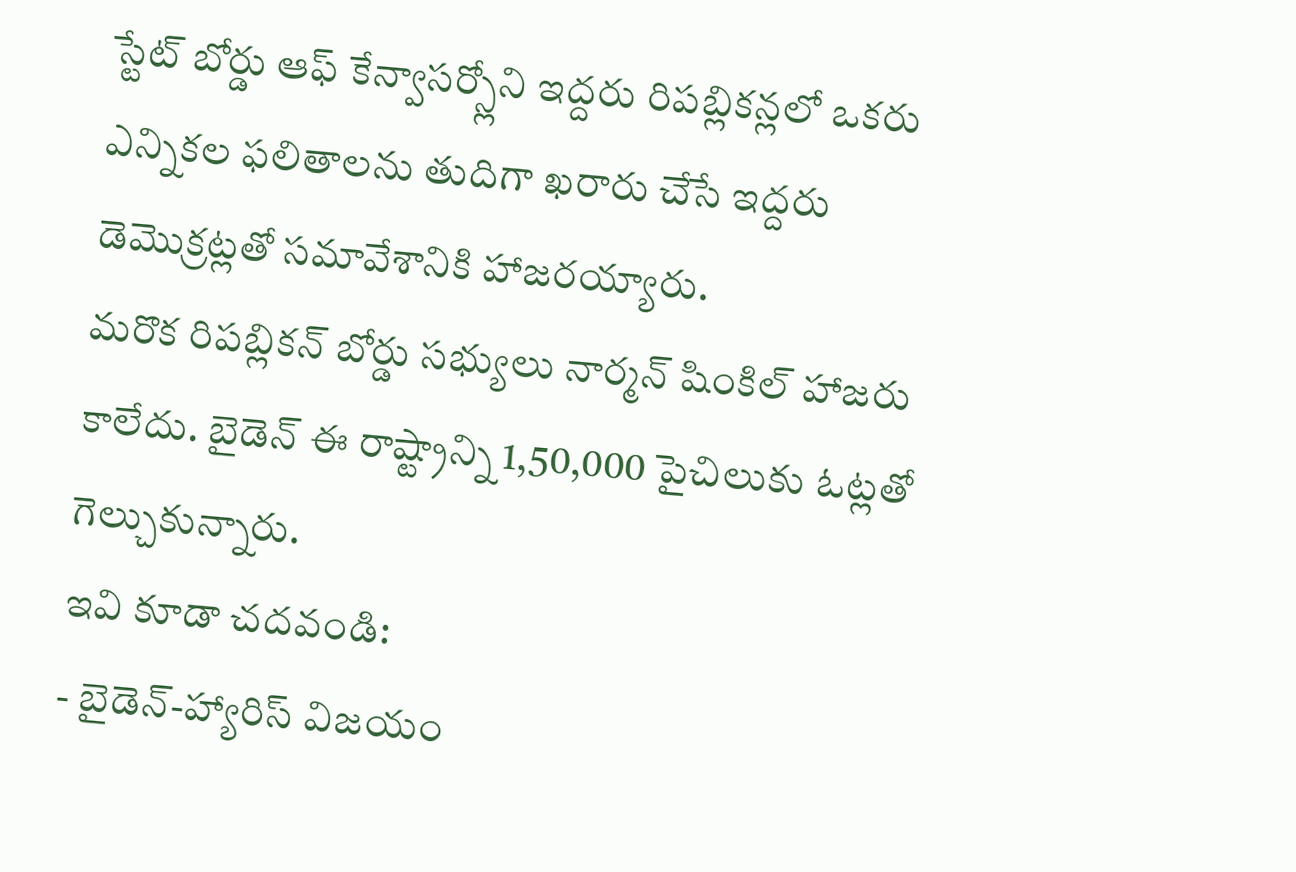స్టేట్ బోర్డు ఆఫ్ కేన్వాసర్స్లోని ఇద్దరు రిపబ్లికన్లలో ఒకరు ఎన్నికల ఫలితాలను తుదిగా ఖరారు చేసే ఇద్దరు డెమొక్రట్లతో సమావేశానికి హాజరయ్యారు.
మరొక రిపబ్లికన్ బోర్డు సభ్యులు నార్మన్ షింకిల్ హాజరు కాలేదు. బైడెన్ ఈ రాష్ట్రాన్ని 1,50,000 పైచిలుకు ఓట్లతో గెల్చుకున్నారు.
ఇవి కూడా చదవండి:
- బైడెన్-హ్యారిస్ విజయం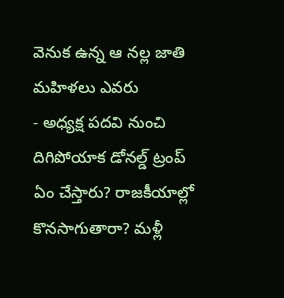వెనుక ఉన్న ఆ నల్ల జాతి మహిళలు ఎవరు
- అధ్యక్ష పదవి నుంచి దిగిపోయాక డోనల్డ్ ట్రంప్ ఏం చేస్తారు? రాజకీయాల్లో కొనసాగుతారా? మళ్లీ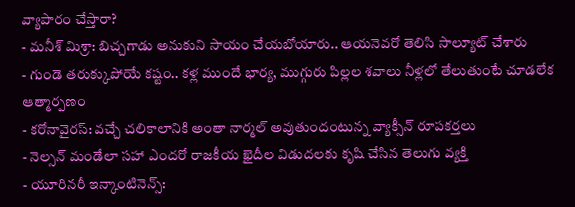వ్యాపారం చేస్తారా?
- మనీశ్ మిశ్రా: బిచ్చగాడు అనుకుని సాయం చేయబోయారు.. ఆయనెవరో తెలిసి సాల్యూట్ చేశారు
- గుండె తరుక్కుపోయే కష్టం.. కళ్ల ముందే భార్య, ముగ్గురు పిల్లల శవాలు నీళ్లలో తేలుతుంటే చూడలేక ఆత్మార్పణం
- కరోనావైరస్: వచ్చే చలికాలానికి అంతా నార్మల్ అవుతుందంటున్న వ్యాక్సీన్ రూపకర్తలు
- నెల్సన్ మండేలా సహా ఎందరో రాజకీయ ఖైదీల విడుదలకు కృషి చేసిన తెలుగు వ్యక్తి
- యూరినరీ ఇన్కాంటినెన్స్: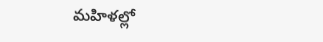మహిళల్లో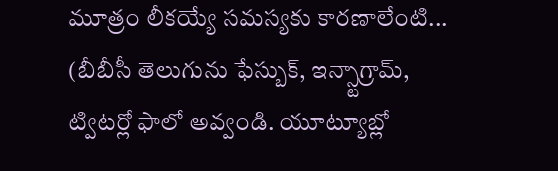మూత్రం లీకయ్యే సమస్యకు కారణాలేంటి...
(బీబీసీ తెలుగును ఫేస్బుక్, ఇన్స్టాగ్రామ్, ట్విటర్లో ఫాలో అవ్వండి. యూట్యూబ్లో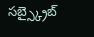సబ్స్క్రైబ్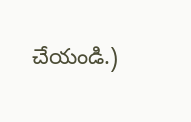చేయండి.)